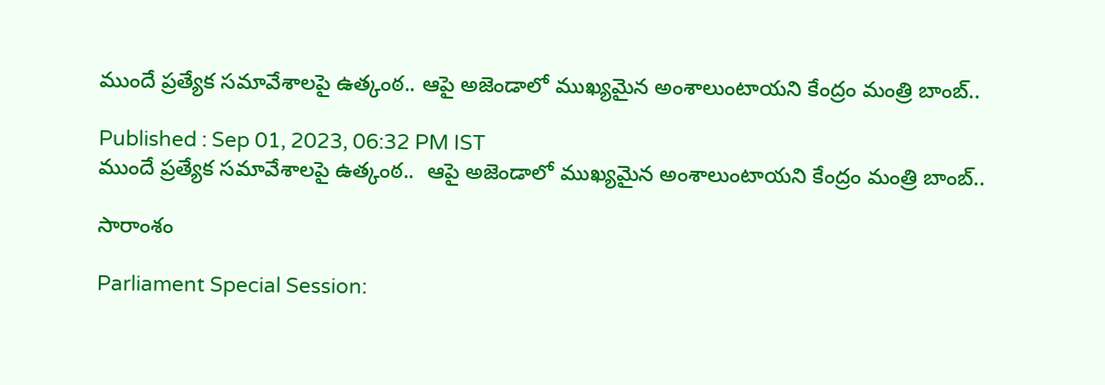ముందే ప్రత్యేక సమావేశాలపై ఉత్కంఠ.. ఆపై అజెండాలో ముఖ్యమైన అంశాలుంటాయని కేంద్రం మంత్రి బాంబ్..

Published : Sep 01, 2023, 06:32 PM IST
ముందే ప్రత్యేక సమావేశాలపై ఉత్కంఠ..  ఆపై అజెండాలో ముఖ్యమైన అంశాలుంటాయని కేంద్రం మంత్రి బాంబ్..

సారాంశం

Parliament Special Session: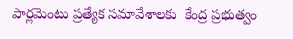పార్లమెంటు ప్రత్యేక సమావేశాలకు  కేంద్ర ప్రభుత్వం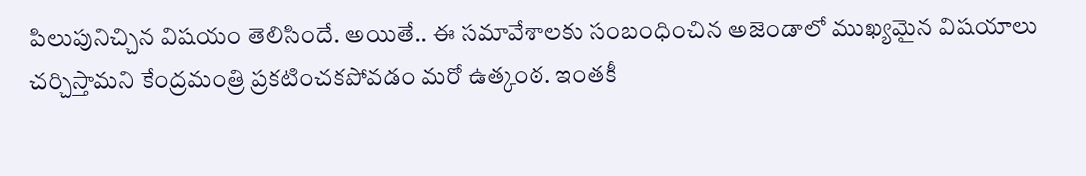పిలుపునిచ్చిన విషయం తెలిసిందే. అయితే.. ఈ సమావేశాలకు సంబంధించిన అజెండాలో ముఖ్యమైన విషయాలు చర్చిస్తామని కేంద్రమంత్రి ప్రకటించకపోవడం మరో ఉత్కంఠ. ఇంతకీ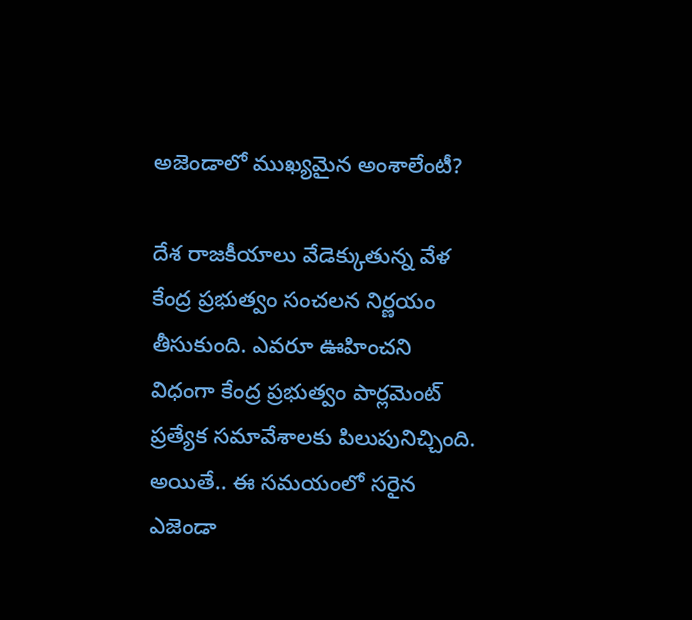అజెండాలో ముఖ్యమైన అంశాలేంటీ?

దేశ రాజకీయాలు వేడెక్కుతున్న వేళ కేంద్ర ప్రభుత్వం సంచలన నిర్ణయం తీసుకుంది. ఎవరూ ఊహించని విధంగా కేంద్ర ప్రభుత్వం పార్లమెంట్ ప్రత్యేక సమావేశాలకు పిలుపునిచ్చింది. అయితే.. ఈ సమయంలో సరైన ఎజెండా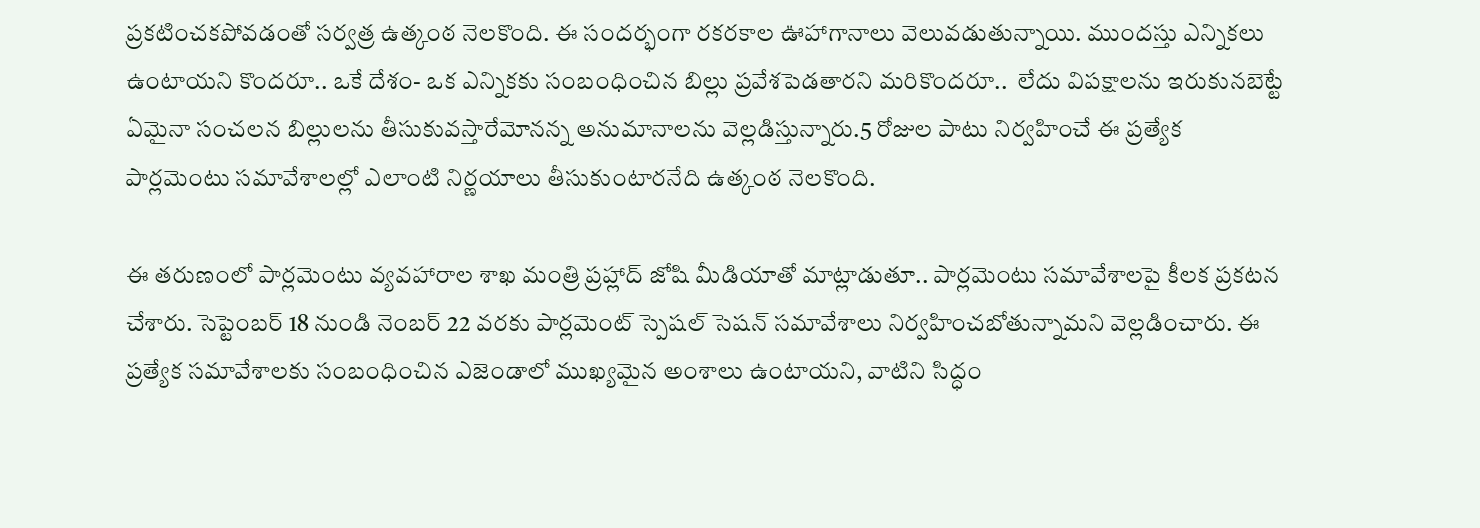ప్రకటించకపోవడంతో సర్వత్ర ఉత్కంఠ నెలకొంది. ఈ సందర్భంగా రకరకాల ఊహాగానాలు వెలువడుతున్నాయి. ముందస్తు ఎన్నికలు ఉంటాయని కొందరూ.. ఒకే దేశం- ఒక ఎన్నికకు సంబంధించిన బిల్లు ప్రవేశపెడతారని మరికొందరూ..  లేదు విపక్షాలను ఇరుకునబెట్టే ఏమైనా సంచలన బిల్లులను తీసుకువస్తారేమోనన్న అనుమానాలను వెల్లడిస్తున్నారు.5 రోజుల పాటు నిర్వహించే ఈ ప్రత్యేక పార్లమెంటు సమావేశాలల్లో ఎలాంటి నిర్ణయాలు తీసుకుంటారనేది ఉత్కంఠ నెలకొంది.

ఈ తరుణంలో పార్లమెంటు వ్యవహారాల శాఖ మంత్రి ప్రహ్లాద్ జోషి మీడియాతో మాట్లాడుతూ.. పార్లమెంటు సమావేశాలపై కీలక ప్రకటన చేశారు. సెప్టెంబర్ 18 నుండి నెంబర్ 22 వరకు పార్లమెంట్ స్పెషల్ సెషన్ సమావేశాలు నిర్వహించబోతున్నామని వెల్లడించారు. ఈ ప్రత్యేక సమావేశాలకు సంబంధించిన ఎజెండాలో ముఖ్యమైన అంశాలు ఉంటాయని, వాటిని సిద్ధం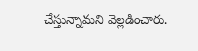చేస్తున్నామని వెల్లడించారు.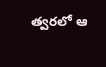త్వరలో ఆ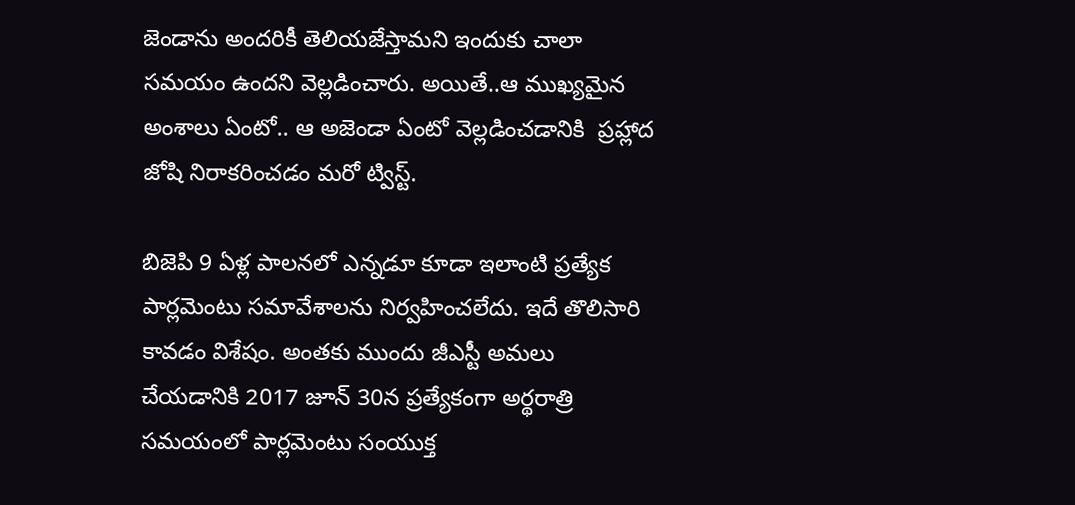జెండాను అందరికీ తెలియజేస్తామని ఇందుకు చాలా సమయం ఉందని వెల్లడించారు. అయితే..ఆ ముఖ్యమైన అంశాలు ఏంటో.. ఆ అజెండా ఏంటో వెల్లడించడానికి  ప్రహ్లాద జోషి నిరాకరించడం మరో ట్విస్ట్.

బిజెపి 9 ఏళ్ల పాలనలో ఎన్నడూ కూడా ఇలాంటి ప్రత్యేక పార్లమెంటు సమావేశాలను నిర్వహించలేదు. ఇదే తొలిసారి కావడం విశేషం. అంతకు ముందు జీఎస్టీ అమలు చేయడానికి 2017 జూన్‌ 30న ప్రత్యేకంగా అర్థరాత్రి సమయంలో పార్లమెంటు సంయుక్త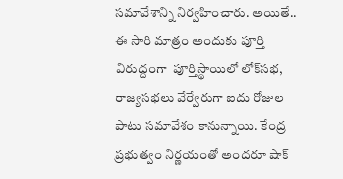సమావేశాన్ని నిర్వహించారు. అయితే.. ఈ సారి మాత్రం అందుకు పూర్తి విరుద్దంగా  పూర్తిస్థాయిలో లోక్‌సభ, రాజ్యసభలు వేర్వేరుగా ఐదు రోజుల పాటు సమావేశం కానున్నాయి. కేంద్ర ప్రభుత్వం నిర్ణయంతో అందరూ షాక్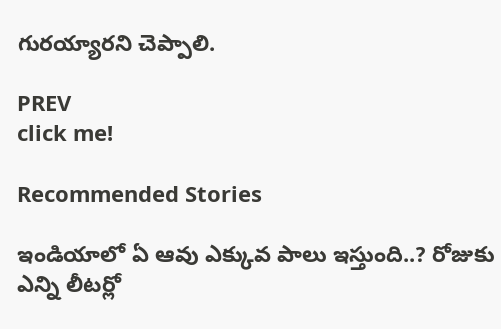గురయ్యారని చెప్పాలి.

PREV
click me!

Recommended Stories

ఇండియాలో ఏ ఆవు ఎక్కువ పాలు ఇస్తుంది..? రోజుకు ఎన్ని లీటర్లో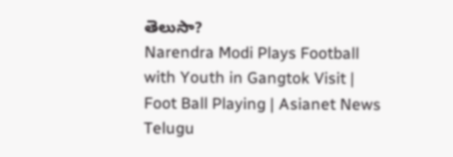తెలుసా?
Narendra Modi Plays Football with Youth in Gangtok Visit | Foot Ball Playing | Asianet News Telugu